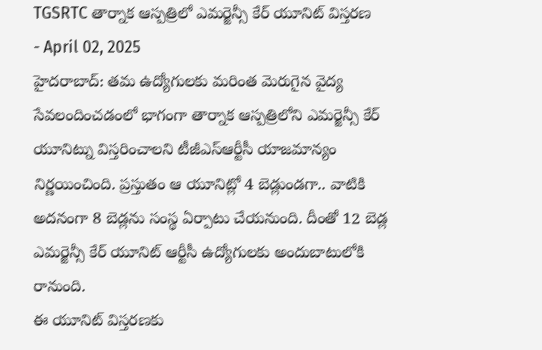TGSRTC తార్నాక ఆస్పత్రిలో ఎమర్జెన్సీ కేర్ యూనిట్ విస్తరణ
- April 02, 2025
హైదరాబాద్: తమ ఉద్యోగులకు మరింత మెరుగైన వైద్య సేవలందించడంలో భాగంగా తార్నాక ఆస్పత్రిలోని ఎమర్జెన్సీ కేర్ యూనిట్ను విస్తరించాలని టీజీఎస్ఆర్టీసీ యాజమాన్యం నిర్ణయించింది. ప్రస్తుతం ఆ యూనిట్లో 4 బెడ్లుండగా.. వాటికి అదనంగా 8 బెడ్లను సంస్థ ఏర్పాటు చేయనుంది. దీంతో 12 బెడ్ల ఎమర్జెన్సీ కేర్ యూనిట్ ఆర్టీసీ ఉద్యోగులకు అందుబాటులోకి రానుంది.
ఈ యూనిట్ విస్తరణకు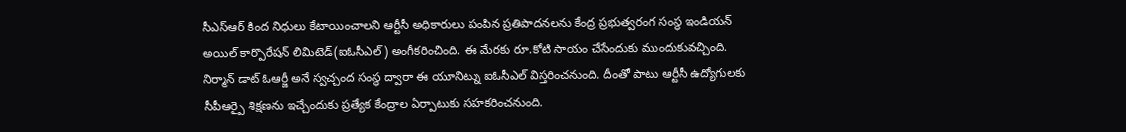సీఎస్ఆర్ కింద నిధులు కేటాయించాలని ఆర్టీసీ అధికారులు పంపిన ప్రతిపాదనలను కేంద్ర ప్రభుత్వరంగ సంస్థ ఇండియన్ అయిల్ కార్పొరేషన్ లిమిటెడ్(ఐఓసీఎల్) అంగీకరించింది. ఈ మేరకు రూ.కోటి సాయం చేసేందుకు ముందుకువచ్చింది. నిర్మాన్ డాట్ ఓఆర్జీ అనే స్వచ్చంద సంస్థ ద్వారా ఈ యూనిట్ను ఐఓసీఎల్ విస్తరించనుంది. దీంతో పాటు ఆర్టీసీ ఉద్యోగులకు సీపీఆర్పై శిక్షణను ఇచ్చేందుకు ప్రత్యేక కేంద్రాల ఏర్పాటుకు సహకరించనుంది.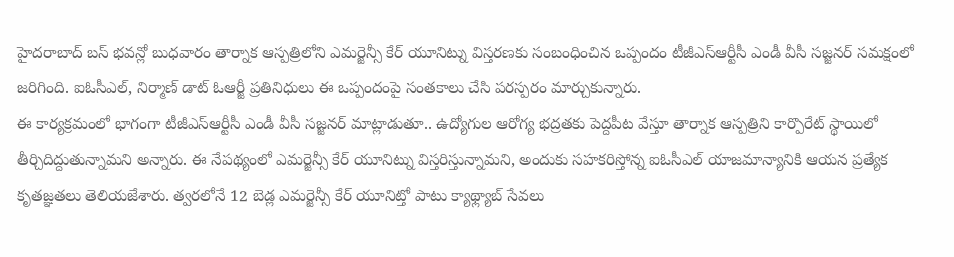హైదరాబాద్ బస్ భవన్లో బుధవారం తార్నాక ఆస్పత్రిలోని ఎమర్జెన్సీ కేర్ యూనిట్ను విస్తరణకు సంబంధించిన ఒప్పందం టీజీఎస్ఆర్టీసీ ఎండీ వీసీ సజ్జనర్ సమక్షంలో జరిగింది. ఐఓసీఎల్, నిర్మాణ్ డాట్ ఓఆర్జీ ప్రతినిధులు ఈ ఒప్పందంపై సంతకాలు చేసి పరస్పరం మార్చుకున్నారు.
ఈ కార్యక్రమంలో భాగంగా టీజీఎస్ఆర్టీసీ ఎండీ వీసీ సజ్జనర్ మాట్లాడుతూ.. ఉద్యోగుల ఆరోగ్య భద్రతకు పెద్దపీట వేస్తూ తార్నాక ఆస్పత్రిని కార్పొరేట్ స్థాయిలో తీర్చిదిద్దుతున్నామని అన్నారు. ఈ నేపథ్యంలో ఎమర్జెన్సీ కేర్ యూనిట్ను విస్తరిస్తున్నామని, అందుకు సహకరిస్తోన్న ఐఓసీఎల్ యాజమాన్యానికి ఆయన ప్రత్యేక కృతజ్ఞతలు తెలియజేశారు. త్వరలోనే 12 బెడ్ల ఎమర్జెన్సీ కేర్ యూనిట్తో పాటు క్యాథ్ల్యాబ్ సేవలు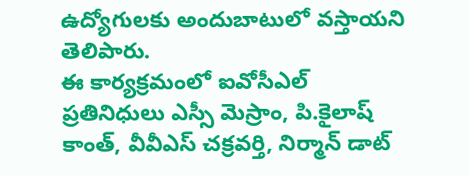ఉద్యోగులకు అందుబాటులో వస్తాయని తెలిపారు.
ఈ కార్యక్రమంలో ఐవోసీఎల్ ప్రతినిధులు ఎస్సీ మెస్రాం, పి.కైలాష్ కాంత్, వీవీఎస్ చక్రవర్తి, నిర్మాన్ డాట్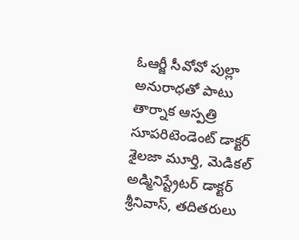ఓఆర్జీ సీవోవో పుల్లా అనురాధతో పాటు తార్నాక ఆస్పత్రి సూపరిటెండెంట్ డాక్టర్ శైలజా మూర్తి, మెడికల్ అడ్మినిస్ట్రేటర్ డాక్టర్ శ్రీనివాస్, తదితరులు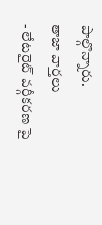పాల్గొన్నారు.
తాజా వార్తలు
- లేటరైట్ వర్గీకరణ పై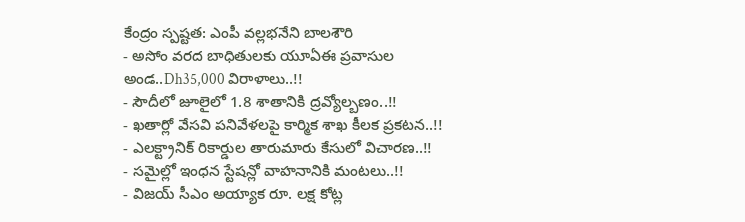కేంద్రం స్పష్టత: ఎంపీ వల్లభనేని బాలశౌరి
- అసోం వరద బాధితులకు యూఏఈ ప్రవాసుల అండ..Dh35,000 విరాళాలు..!!
- సౌదీలో జూలైలో 1.8 శాతానికి ద్రవ్యోల్బణం..!!
- ఖతార్లో వేసవి పనివేళలపై కార్మిక శాఖ కీలక ప్రకటన..!!
- ఎలక్ట్రానిక్ రికార్డుల తారుమారు కేసులో విచారణ..!!
- సమైల్లో ఇంధన స్టేషన్లో వాహనానికి మంటలు..!!
- విజయ్ సీఎం అయ్యాక రూ. లక్ష కోట్ల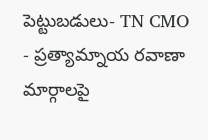పెట్టుబడులు- TN CMO
- ప్రత్యామ్నాయ రవాణా మార్గాలపై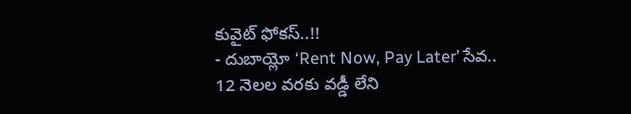కువైట్ ఫోకస్..!!
- దుబాయ్లో ‘Rent Now, Pay Later’ సేవ.. 12 నెలల వరకు వడ్డీ లేని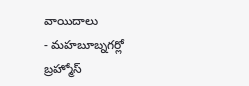వాయిదాలు
- మహబూబ్నగర్లో బ్రహ్మోస్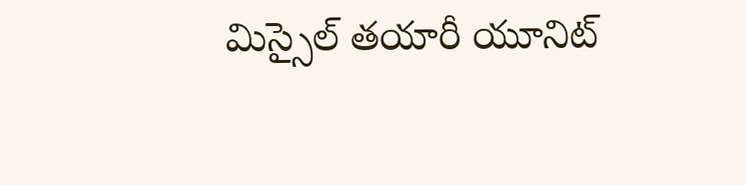మిస్సైల్ తయారీ యూనిట్